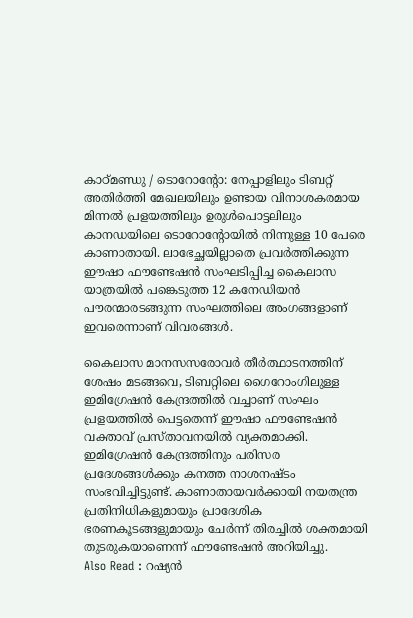കാഠ്മണ്ഡു / ടൊറോന്റോ: നേപ്പാളിലും ടിബറ്റ് അതിർത്തി മേഖലയിലും ഉണ്ടായ വിനാശകരമായ മിന്നൽ പ്രളയത്തിലും ഉരുൾപൊട്ടലിലും കാനഡയിലെ ടൊറോന്റോയിൽ നിന്നുള്ള 10 പേരെ കാണാതായി. ലാഭേച്ഛയില്ലാതെ പ്രവർത്തിക്കുന്ന ഈഷാ ഫൗണ്ടേഷൻ സംഘടിപ്പിച്ച കൈലാസ യാത്രയിൽ പങ്കെടുത്ത 12 കനേഡിയൻ പൗരന്മാരടങ്ങുന്ന സംഘത്തിലെ അംഗങ്ങളാണ് ഇവരെന്നാണ് വിവരങ്ങൾ.

കൈലാസ മാനസസരോവർ തീർത്ഥാടനത്തിന് ശേഷം മടങ്ങവെ, ടിബറ്റിലെ ഗൈറോംഗിലുള്ള ഇമിഗ്രേഷൻ കേന്ദ്രത്തിൽ വച്ചാണ് സംഘം പ്രളയത്തിൽ പെട്ടതെന്ന് ഈഷാ ഫൗണ്ടേഷൻ വക്താവ് പ്രസ്താവനയിൽ വ്യക്തമാക്കി. ഇമിഗ്രേഷൻ കേന്ദ്രത്തിനും പരിസര പ്രദേശങ്ങൾക്കും കനത്ത നാശനഷ്ടം സംഭവിച്ചിട്ടുണ്ട്. കാണാതായവർക്കായി നയതന്ത്ര പ്രതിനിധികളുമായും പ്രാദേശിക ഭരണകൂടങ്ങളുമായും ചേർന്ന് തിരച്ചിൽ ശക്തമായി തുടരുകയാണെന്ന് ഫൗണ്ടേഷൻ അറിയിച്ചു.
Also Read : റഷ്യൻ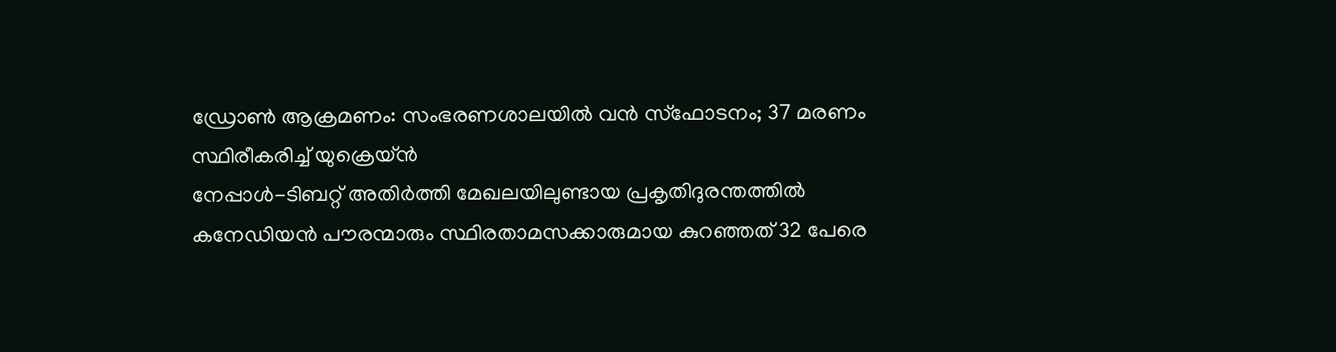ഡ്രോൺ ആക്രമണം: സംഭരണശാലയിൽ വൻ സ്ഫോടനം; 37 മരണം സ്ഥിരീകരിച്ച് യുക്രെയ്ൻ
നേപ്പാൾ-ടിബറ്റ് അതിർത്തി മേഖലയിലുണ്ടായ പ്രകൃതിദുരന്തത്തിൽ കനേഡിയൻ പൗരന്മാരും സ്ഥിരതാമസക്കാരുമായ കുറഞ്ഞത് 32 പേരെ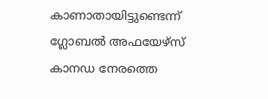കാണാതായിട്ടുണ്ടെന്ന് ഗ്ലോബൽ അഫയേഴ്സ് കാനഡ നേരത്തെ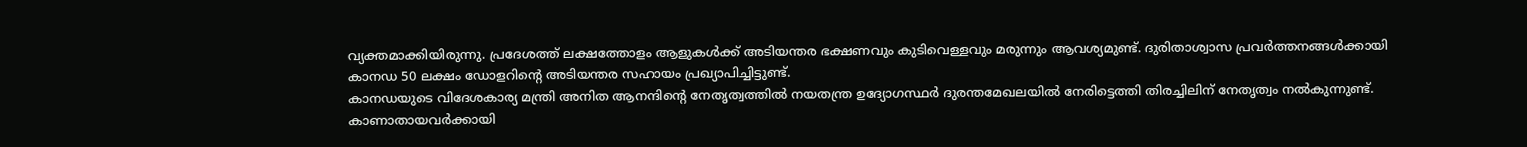വ്യക്തമാക്കിയിരുന്നു. പ്രദേശത്ത് ലക്ഷത്തോളം ആളുകൾക്ക് അടിയന്തര ഭക്ഷണവും കുടിവെള്ളവും മരുന്നും ആവശ്യമുണ്ട്. ദുരിതാശ്വാസ പ്രവർത്തനങ്ങൾക്കായി കാനഡ 50 ലക്ഷം ഡോളറിന്റെ അടിയന്തര സഹായം പ്രഖ്യാപിച്ചിട്ടുണ്ട്.
കാനഡയുടെ വിദേശകാര്യ മന്ത്രി അനിത ആനന്ദിന്റെ നേതൃത്വത്തിൽ നയതന്ത്ര ഉദ്യോഗസ്ഥർ ദുരന്തമേഖലയിൽ നേരിട്ടെത്തി തിരച്ചിലിന് നേതൃത്വം നൽകുന്നുണ്ട്. കാണാതായവർക്കായി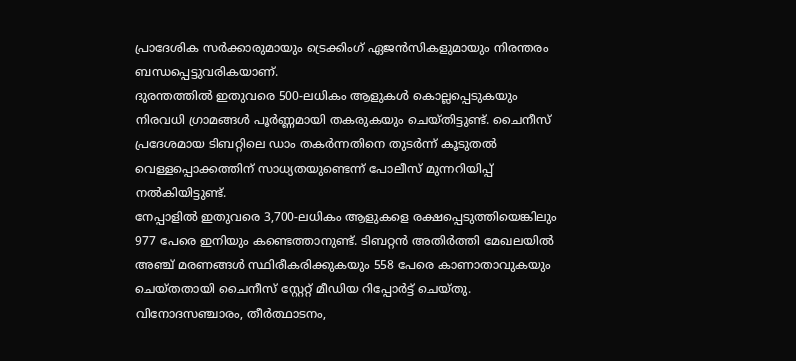പ്രാദേശിക സർക്കാരുമായും ട്രെക്കിംഗ് ഏജൻസികളുമായും നിരന്തരം ബന്ധപ്പെട്ടുവരികയാണ്.
ദുരന്തത്തിൽ ഇതുവരെ 500-ലധികം ആളുകൾ കൊല്ലപ്പെടുകയും നിരവധി ഗ്രാമങ്ങൾ പൂർണ്ണമായി തകരുകയും ചെയ്തിട്ടുണ്ട്. ചൈനീസ് പ്രദേശമായ ടിബറ്റിലെ ഡാം തകർന്നതിനെ തുടർന്ന് കൂടുതൽ വെള്ളപ്പൊക്കത്തിന് സാധ്യതയുണ്ടെന്ന് പോലീസ് മുന്നറിയിപ്പ് നൽകിയിട്ടുണ്ട്.
നേപ്പാളിൽ ഇതുവരെ 3,700-ലധികം ആളുകളെ രക്ഷപ്പെടുത്തിയെങ്കിലും 977 പേരെ ഇനിയും കണ്ടെത്താനുണ്ട്. ടിബറ്റൻ അതിർത്തി മേഖലയിൽ അഞ്ച് മരണങ്ങൾ സ്ഥിരീകരിക്കുകയും 558 പേരെ കാണാതാവുകയും ചെയ്തതായി ചൈനീസ് സ്റ്റേറ്റ് മീഡിയ റിപ്പോർട്ട് ചെയ്തു. വിനോദസഞ്ചാരം, തീർത്ഥാടനം,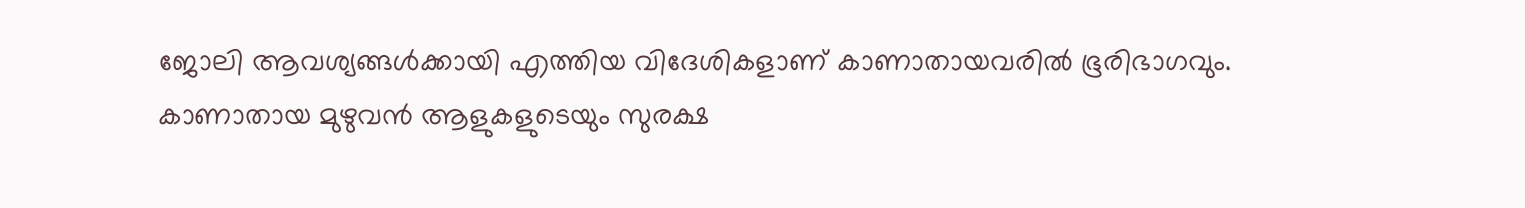ജോലി ആവശ്യങ്ങൾക്കായി എത്തിയ വിദേശികളാണ് കാണാതായവരിൽ ഭൂരിഭാഗവും.
കാണാതായ മുഴുവൻ ആളുകളുടെയും സുരക്ഷ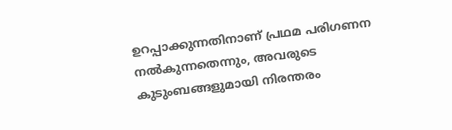ഉറപ്പാക്കുന്നതിനാണ് പ്രഥമ പരിഗണന നൽകുന്നതെന്നും, അവരുടെ കുടുംബങ്ങളുമായി നിരന്തരം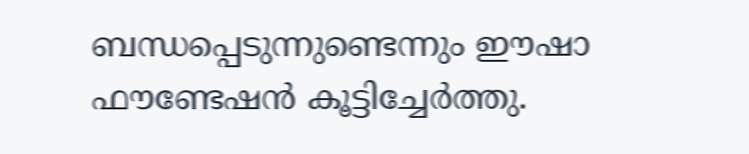ബന്ധപ്പെടുന്നുണ്ടെന്നും ഈഷാ ഫൗണ്ടേഷൻ കൂട്ടിച്ചേർത്തു.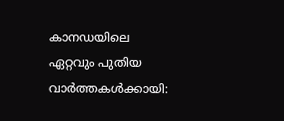കാനഡയിലെ ഏറ്റവും പുതിയ വാർത്തകൾക്കായി: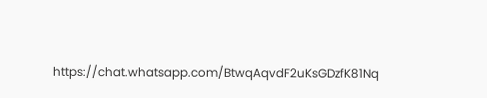https://chat.whatsapp.com/BtwqAqvdF2uKsGDzfK81Nq